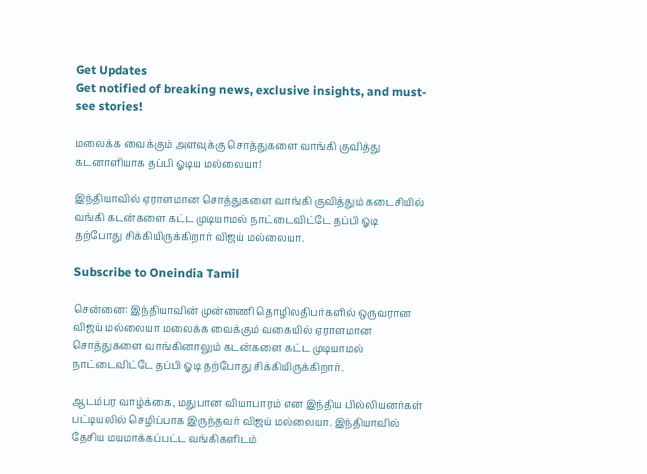Get Updates
Get notified of breaking news, exclusive insights, and must-see stories!

மலைக்க வைக்கும் அளவுக்கு சொத்துகளை வாங்கி குவித்து கடனாளியாக தப்பி ஓடிய மல்லையா!

இந்தியாவில் ஏராளமான சொத்துகளை வாங்கி குவித்தும் கடைசியில் வங்கி கடன்களை கட்ட முடியாமல் நாட்டைவிட்டே தப்பி ஓடி தற்போது சிக்கியிருக்கிறார் விஜய் மல்லையா.

Subscribe to Oneindia Tamil

சென்னை: இந்தியாவின் முன்னணி தொழிலதிபர்களில் ஒருவரான விஜய் மல்லையா மலைக்க வைக்கும் வகையில் ஏராளமான சொத்துகளை வாங்கினாலும் கடன்களை கட்ட முடியாமல் நாட்டைவிட்டே தப்பி ஓடி தற்போது சிக்கியிருக்கிறார்.

ஆடம்பர வாழ்க்கை, மதுபான வியாபாரம் என இந்திய பில்லியனர்கள் பட்டியலில் செழிப்பாக இருந்தவர் விஜய் மல்லையா. இந்தியாவில் தேசிய மயமாக்கப்பட்ட வங்கிகளிடம்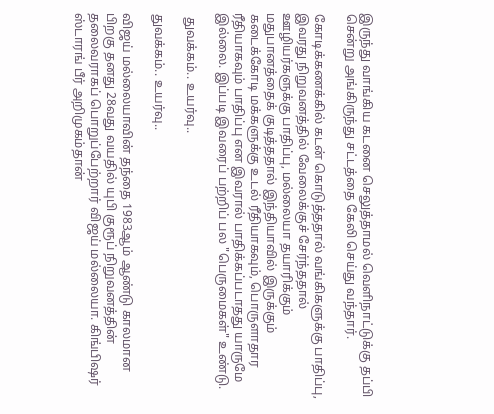இருந்து வாங்கிய கடனை செலுத்தாமல் வெளிநாட்டுக்கு தப்பி சென்று அங்கிருந்து சட்டத்தை கேலி செய்து வந்தார்.

கோடிக்கணக்கில் கடன் கொடுத்ததால் வங்கிகளுக்கு பாதிப்பு, இவரது நிறுவனத்தில் வேலைக்குச் சேர்ந்ததால் ஊழியர்களுக்கு பாதிப்பு, மல்லையா தயாரிக்கும் மதுபானத்தைக் குடித்ததால் இந்தியாவில் இருக்கும் கடைக்கோடி மக்களுக்கு உடல் ரீதியாகவும், பொருளாதார ரீதியாகவும் பாதிப்பு என இவரால் பாதிக்கப்படாதது யாருமே இல்லை. இப்படி இவரைப் பற்றிப் பல "பெருமைகள்" உண்டு.

 துவக்கம்.. உயர்வு..

துவக்கம்.. உயர்வு..

விஜய் மல்லையாவின் தந்தை 1983ஆம் ஆண்டு காலமான பிறகு தனது 28வது வயதில் யுபி குரூப் நிறுவனத்தின் தலைவராகப் பொறுப்பேற்றார் விஜய் மல்லையா. கிங்பிஷர் ஸ்டாரங் பீர் அறிமுகம்தான்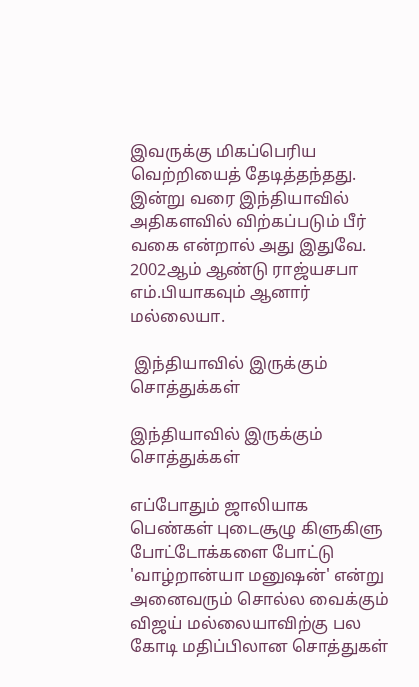இவருக்கு மிகப்பெரிய வெற்றியைத் தேடித்தந்தது. இன்று வரை இந்தியாவில் அதிகளவில் விற்கப்படும் பீர் வகை என்றால் அது இதுவே. 2002ஆம் ஆண்டு ராஜ்யசபா எம்.பியாகவும் ஆனார் மல்லையா.

 இந்தியாவில் இருக்கும் சொத்துக்கள்

இந்தியாவில் இருக்கும் சொத்துக்கள்

எப்போதும் ஜாலியாக பெண்கள் புடைசூழு கிளுகிளு போட்டோக்களை போட்டு 'வாழ்றான்யா மனுஷன்' என்று அனைவரும் சொல்ல வைக்கும் விஜய் மல்லையாவிற்கு பல கோடி மதிப்பிலான சொத்துகள்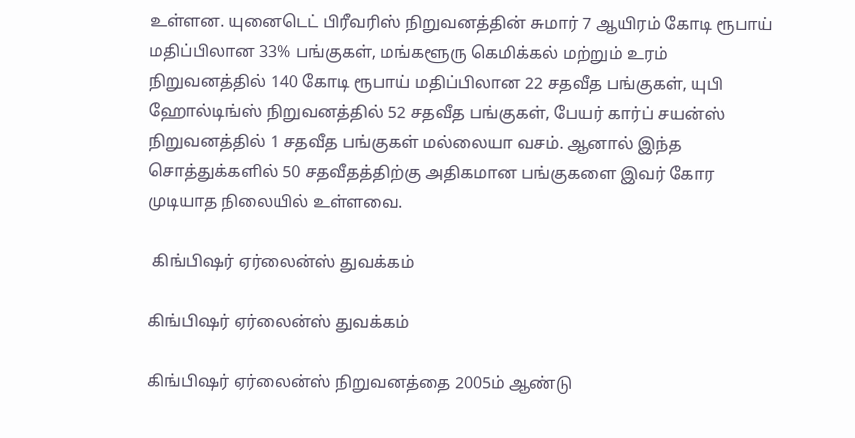உள்ளன. யுனைடெட் பிரீவரிஸ் நிறுவனத்தின் சுமார் 7 ஆயிரம் கோடி ரூபாய் மதிப்பிலான 33% பங்குகள், மங்களூரு கெமிக்கல் மற்றும் உரம் நிறுவனத்தில் 140 கோடி ரூபாய் மதிப்பிலான 22 சதவீத பங்குகள், யுபி ஹோல்டிங்ஸ் நிறுவனத்தில் 52 சதவீத பங்குகள், பேயர் கார்ப் சயன்ஸ் நிறுவனத்தில் 1 சதவீத பங்குகள் மல்லையா வசம். ஆனால் இந்த சொத்துக்களில் 50 சதவீதத்திற்கு அதிகமான பங்குகளை இவர் கோர முடியாத நிலையில் உள்ளவை.

 கிங்பிஷர் ஏர்லைன்ஸ் துவக்கம்

கிங்பிஷர் ஏர்லைன்ஸ் துவக்கம்

கிங்பிஷர் ஏர்லைன்ஸ் நிறுவனத்தை 2005ம் ஆண்டு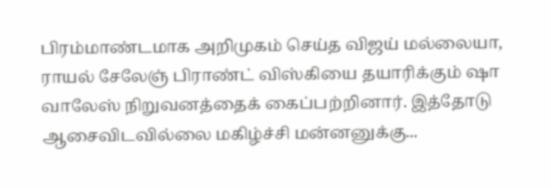பிரம்மாண்டமாக அறிமுகம் செய்த விஜய் மல்லையா, ராயல் சேலேஞ் பிராண்ட் விஸ்கியை தயாரிக்கும் ஷா வாலேஸ் நிறுவனத்தைக் கைப்பற்றினார். இத்தோடு ஆசைவிடவில்லை மகிழ்ச்சி மன்னனுக்கு...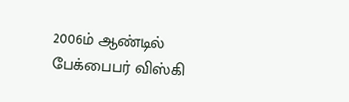2006ம் ஆண்டில் பேக்பைபர் விஸ்கி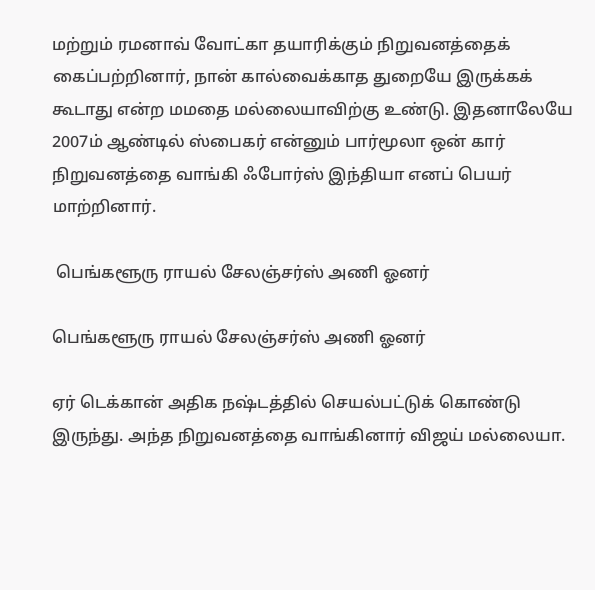மற்றும் ரமனாவ் வோட்கா தயாரிக்கும் நிறுவனத்தைக் கைப்பற்றினார், நான் கால்வைக்காத துறையே இருக்கக் கூடாது என்ற மமதை மல்லையாவிற்கு உண்டு. இதனாலேயே 2007ம் ஆண்டில் ஸ்பைகர் என்னும் பார்மூலா ஒன் கார் நிறுவனத்தை வாங்கி ஃபோர்ஸ் இந்தியா எனப் பெயர் மாற்றினார்.

 பெங்களூரு ராயல் சேலஞ்சர்ஸ் அணி ஓனர்

பெங்களூரு ராயல் சேலஞ்சர்ஸ் அணி ஓனர்

ஏர் டெக்கான் அதிக நஷ்டத்தில் செயல்பட்டுக் கொண்டு இருந்து. அந்த நிறுவனத்தை வாங்கினார் விஜய் மல்லையா.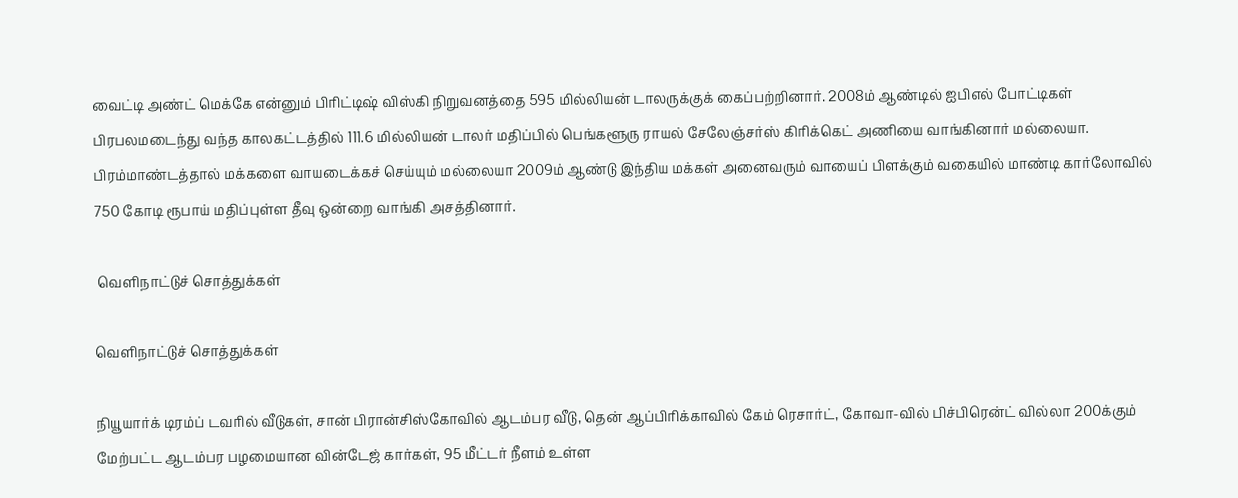வைட்டி அண்ட் மெக்கே என்னும் பிரிட்டிஷ் விஸ்கி நிறுவனத்தை 595 மில்லியன் டாலருக்குக் கைப்பற்றினார். 2008ம் ஆண்டில் ஐபிஎல் போட்டிகள் பிரபலமடைந்து வந்த காலகட்டத்தில் 111.6 மில்லியன் டாலர் மதிப்பில் பெங்களூரு ராயல் சேலேஞ்சர்ஸ் கிரிக்கெட் அணியை வாங்கினார் மல்லையா. பிரம்மாண்டத்தால் மக்களை வாயடைக்கச் செய்யும் மல்லையா 2009ம் ஆண்டு இந்திய மக்கள் அனைவரும் வாயைப் பிளக்கும் வகையில் மாண்டி கார்லோவில் 750 கோடி ரூபாய் மதிப்புள்ள தீவு ஒன்றை வாங்கி அசத்தினார்.

 வெளிநாட்டுச் சொத்துக்கள்

வெளிநாட்டுச் சொத்துக்கள்

நியூயார்க் டிரம்ப் டவரில் வீடுகள், சான் பிரான்சிஸ்கோவில் ஆடம்பர வீடு, தென் ஆப்பிரிக்காவில் கேம் ரெசார்ட், கோவா-வில் பிச்பிரென்ட் வில்லா 200க்கும் மேற்பட்ட ஆடம்பர பழமையான வின்டேஜ் கார்கள், 95 மீட்டர் நீளம் உள்ள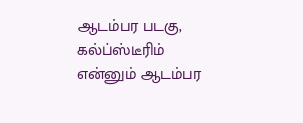ஆடம்பர படகு, கல்ப்ஸ்டீரிம் என்னும் ஆடம்பர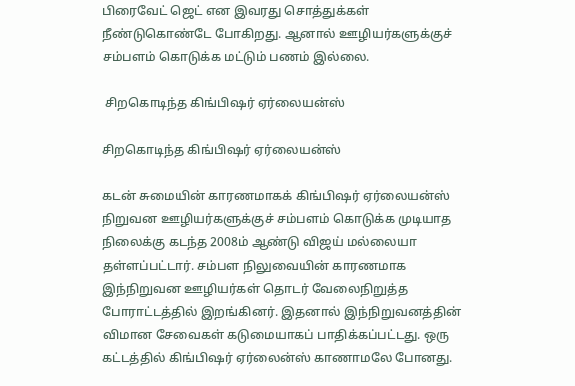பிரைவேட் ஜெட் என இவரது சொத்துக்கள் நீண்டுகொண்டே போகிறது. ஆனால் ஊழியர்களுக்குச் சம்பளம் கொடுக்க மட்டும் பணம் இல்லை.

 சிறகொடிந்த கிங்பிஷர் ஏர்லையன்ஸ்

சிறகொடிந்த கிங்பிஷர் ஏர்லையன்ஸ்

கடன் சுமையின் காரணமாகக் கிங்பிஷர் ஏர்லையன்ஸ் நிறுவன ஊழியர்களுக்குச் சம்பளம் கொடுக்க முடியாத நிலைக்கு கடந்த 2008ம் ஆண்டு விஜய் மல்லையா தள்ளப்பட்டார். சம்பள நிலுவையின் காரணமாக இந்நிறுவன ஊழியர்கள் தொடர் வேலைநிறுத்த போராட்டத்தில் இறங்கினர். இதனால் இந்நிறுவனத்தின் விமான சேவைகள் கடுமையாகப் பாதிக்கப்பட்டது. ஒரு கட்டத்தில் கிங்பிஷர் ஏர்லைன்ஸ் காணாமலே போனது.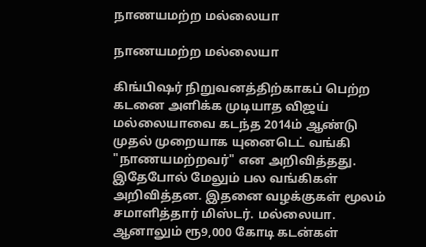நாணயமற்ற மல்லையா

நாணயமற்ற மல்லையா

கிங்பிஷர் நிறுவனத்திற்காகப் பெற்ற கடனை அளிக்க முடியாத விஜய் மல்லையாவை கடந்த 2014ம் ஆண்டு முதல் முறையாக யுனைடெட் வங்கி "நாணயமற்றவர்" என அறிவித்தது. இதேபோல் மேலும் பல வங்கிகள் அறிவித்தன. இதனை வழக்குகள் மூலம் சமாளித்தார் மிஸ்டர். மல்லையா. ஆனாலும் ரூ9,000 கோடி கடன்கள்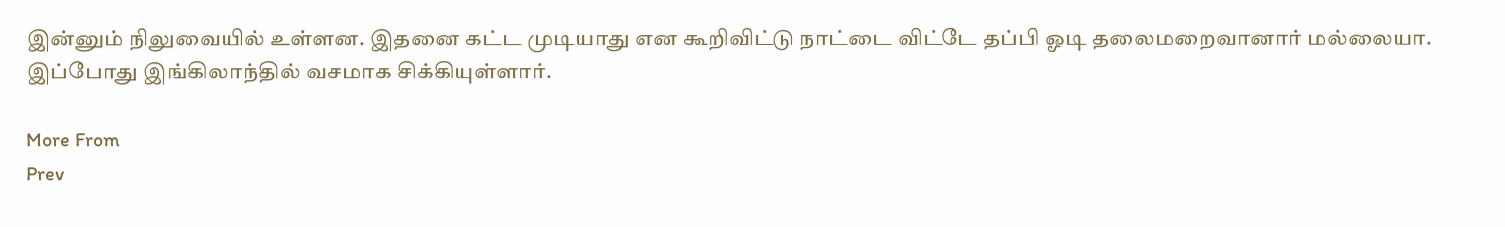இன்னும் நிலுவையில் உள்ளன. இதனை கட்ட முடியாது என கூறிவிட்டு நாட்டை விட்டே தப்பி ஓடி தலைமறைவானார் மல்லையா. இப்போது இங்கிலாந்தில் வசமாக சிக்கியுள்ளார்.

More From
Prev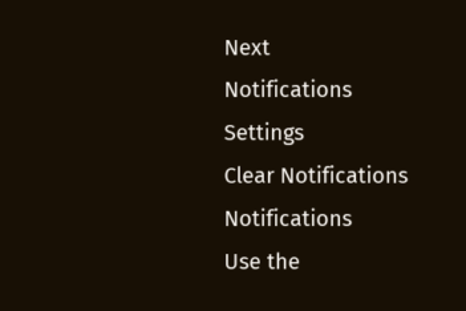Next
Notifications
Settings
Clear Notifications
Notifications
Use the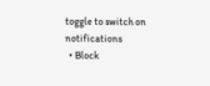toggle to switch on notifications
  • Block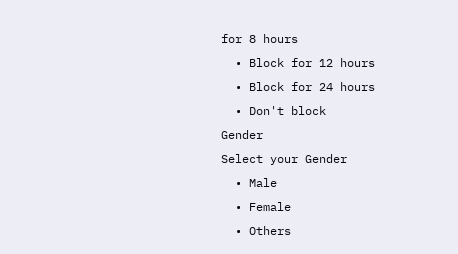for 8 hours
  • Block for 12 hours
  • Block for 24 hours
  • Don't block
Gender
Select your Gender
  • Male
  • Female
  • Others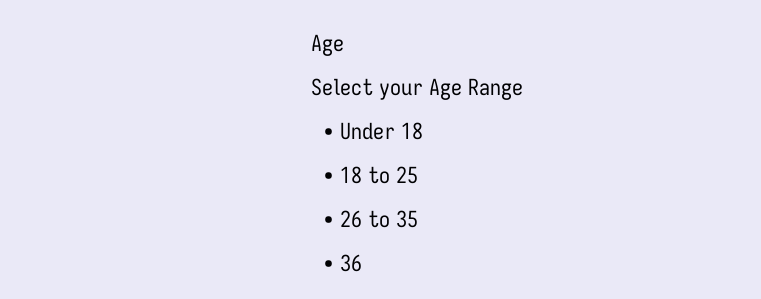Age
Select your Age Range
  • Under 18
  • 18 to 25
  • 26 to 35
  • 36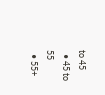to 45
  • 45 to 55
  • 55+